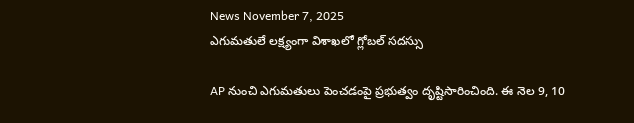News November 7, 2025
ఎగుమతులే లక్ష్యంగా విశాఖలో గ్లోబల్ సదస్సు

AP నుంచి ఎగుమతులు పెంచడంపై ప్రభుత్వం దృష్టిసారించింది. ఈ నెల 9, 10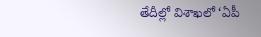తేదీల్లో విశాఖలో ‘ఏపీ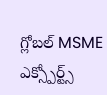గ్లోబల్ MSME ఎక్స్పోర్ట్స్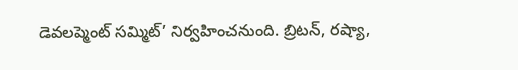డెవలప్మెంట్ సమ్మిట్’ నిర్వహించనుంది. బ్రిటన్, రష్యా,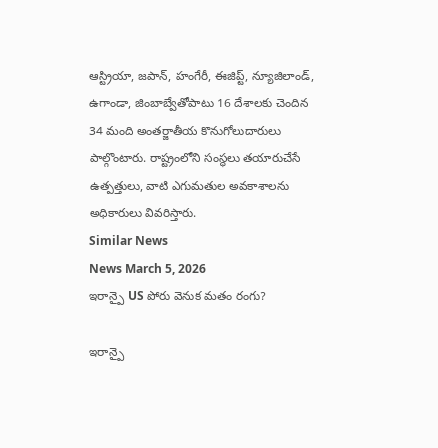ఆస్ట్రియా, జపాన్, హంగేరీ, ఈజిప్ట్, న్యూజిలాండ్, ఉగాండా, జింబాబ్వేతోపాటు 16 దేశాలకు చెందిన 34 మంది అంతర్జాతీయ కొనుగోలుదారులు పాల్గొంటారు. రాష్ట్రంలోని సంస్థలు తయారుచేసే ఉత్పత్తులు, వాటి ఎగుమతుల అవకాశాలను అధికారులు వివరిస్తారు.
Similar News
News March 5, 2026
ఇరాన్పై US పోరు వెనుక మతం రంగు?

ఇరాన్పై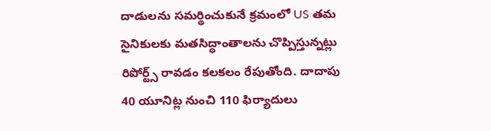దాడులను సమర్థించుకునే క్రమంలో US తమ సైనికులకు మతసిద్ధాంతాలను చొప్పిస్తున్నట్లు రిపోర్ట్స్ రావడం కలకలం రేపుతోంది. దాదాపు 40 యూనిట్ల నుంచి 110 ఫిర్యాదులు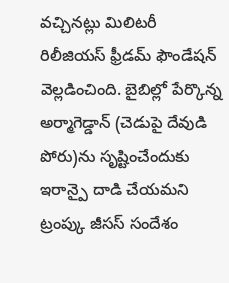వచ్చినట్లు మిలిటరీ రిలీజియస్ ఫ్రీడమ్ ఫౌండేషన్ వెల్లడించింది. బైబిల్లో పేర్కొన్న అర్మాగెడ్డాన్ (చెడుపై దేవుడి పోరు)ను సృష్టించేందుకు ఇరాన్పై దాడి చేయమని ట్రంప్కు జీసస్ సందేశం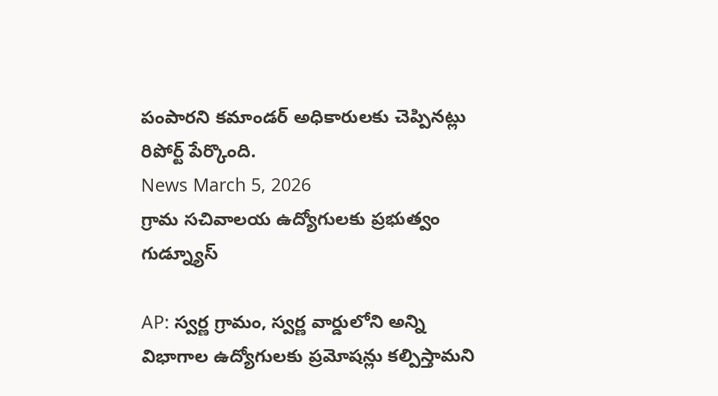పంపారని కమాండర్ అధికారులకు చెప్పినట్లు రిపోర్ట్ పేర్కొంది.
News March 5, 2026
గ్రామ సచివాలయ ఉద్యోగులకు ప్రభుత్వం గుడ్న్యూస్

AP: స్వర్ణ గ్రామం, స్వర్ణ వార్డులోని అన్ని విభాగాల ఉద్యోగులకు ప్రమోషన్లు కల్పిస్తామని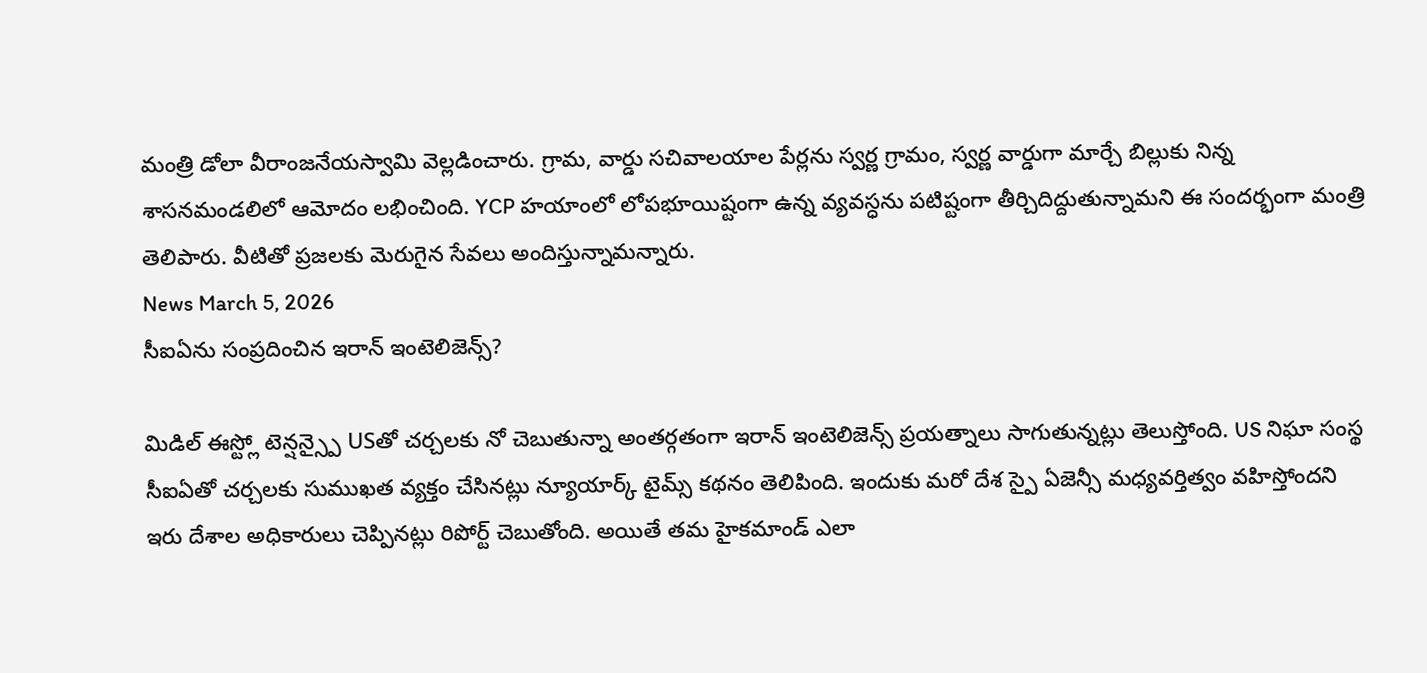మంత్రి డోలా వీరాంజనేయస్వామి వెల్లడించారు. గ్రామ, వార్డు సచివాలయాల పేర్లను స్వర్ణ గ్రామం, స్వర్ణ వార్డుగా మార్చే బిల్లుకు నిన్న శాసనమండలిలో ఆమోదం లభించింది. YCP హయాంలో లోపభూయిష్టంగా ఉన్న వ్యవస్ధను పటిష్టంగా తీర్చిదిద్దుతున్నామని ఈ సందర్భంగా మంత్రి తెలిపారు. వీటితో ప్రజలకు మెరుగైన సేవలు అందిస్తున్నామన్నారు.
News March 5, 2026
సీఐఏను సంప్రదించిన ఇరాన్ ఇంటెలిజెన్స్?

మిడిల్ ఈస్ట్లో టెన్షన్స్పై USతో చర్చలకు నో చెబుతున్నా అంతర్గతంగా ఇరాన్ ఇంటెలిజెన్స్ ప్రయత్నాలు సాగుతున్నట్లు తెలుస్తోంది. US నిఘా సంస్థ సీఐఏతో చర్చలకు సుముఖత వ్యక్తం చేసినట్లు న్యూయార్క్ టైమ్స్ కథనం తెలిపింది. ఇందుకు మరో దేశ స్పై ఏజెన్సీ మధ్యవర్తిత్వం వహిస్తోందని ఇరు దేశాల అధికారులు చెప్పినట్లు రిపోర్ట్ చెబుతోంది. అయితే తమ హైకమాండ్ ఎలా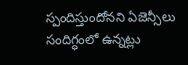స్పందిస్తుందోనని ఏజెన్సీలు సందిగ్ధంలో ఉన్నట్లు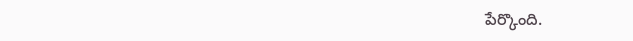పేర్కొంది.